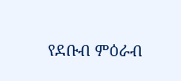የደቡብ ምዕራብ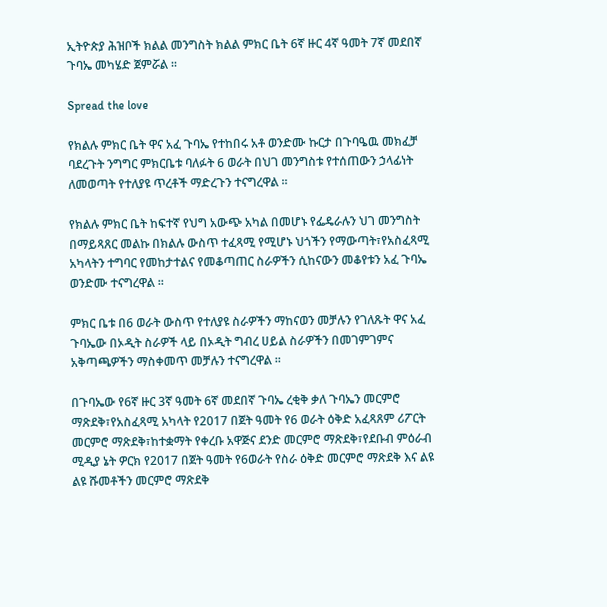ኢትዮጵያ ሕዝቦች ክልል መንግስት ክልል ምክር ቤት 6ኛ ዙር 4ኛ ዓመት 7ኛ መደበኛ ጉባኤ መካሄድ ጀምሯል ፡፡

Spread the love

የክልሉ ምክር ቤት ዋና አፈ ጉባኤ የተከበሩ አቶ ወንድሙ ኩርታ በጉባዔዉ መክፈቻ ባደረጉት ንግግር ምክርቤቱ ባለፉት 6 ወራት በህገ መንግስቱ የተሰጠውን ኃላፊነት ለመወጣት የተለያዩ ጥረቶች ማድረጉን ተናግረዋል ፡፡

የክልሉ ምክር ቤት ከፍተኛ የህግ አውጭ አካል በመሆኑ የፌዴራሉን ህገ መንግስት በማይጻጸር መልኩ በክልሉ ውስጥ ተፈጻሚ የሚሆኑ ህጎችን የማውጣት፣የአስፈጻሚ አካላትን ተግባር የመከታተልና የመቆጣጠር ስራዎችን ሲከናውን መቆየቱን አፈ ጉባኤ ወንድሙ ተናግረዋል ፡፡

ምክር ቤቱ በ6 ወራት ውስጥ የተለያዩ ስራዎችን ማከናወን መቻሉን የገለጹት ዋና አፈ ጉባኤው በኦዲት ስራዎች ላይ በኦዲት ግብረ ሀይል ስራዎችን በመገምገምና አቅጣጫዎችን ማስቀመጥ መቻሉን ተናግረዋል ፡፡

በጉባኤው የ6ኛ ዙር 3ኛ ዓመት 6ኛ መደበኛ ጉባኤ ረቂቅ ቃለ ጉባኤን መርምሮ ማጽደቅ፣የአስፈጻሚ አካላት የ2017 በጀት ዓመት የ6 ወራት ዕቅድ አፈጻጸም ሪፖርት መርምሮ ማጽደቅ፣ከተቋማት የቀረቡ አዋጅና ደንድ መርምሮ ማጽደቅ፣የደቡብ ምዕራብ ሚዲያ ኔት ዎርክ የ2017 በጀት ዓመት የ6ወራት የስራ ዕቅድ መርምሮ ማጽደቅ እና ልዩ ልዩ ሹመቶችን መርምሮ ማጽደቅ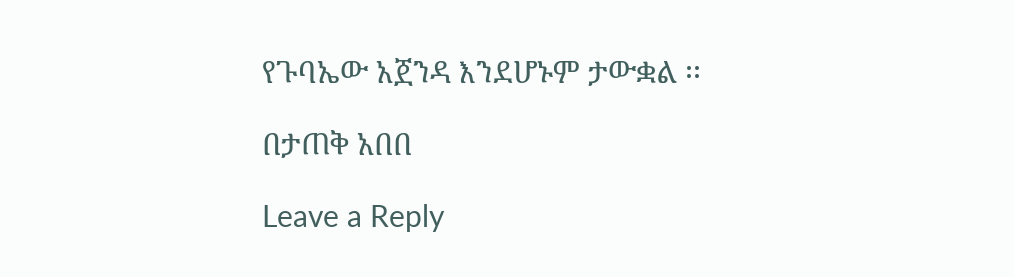የጉባኤው አጀንዳ እንደሆኑም ታውቋል ፡፡

በታጠቅ አበበ

Leave a Reply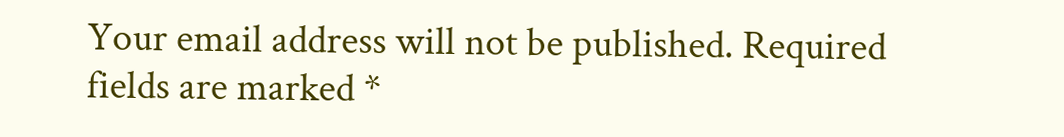Your email address will not be published. Required fields are marked *